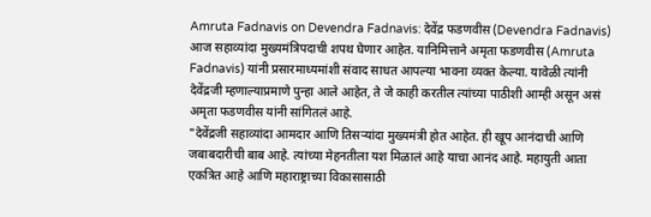Amruta Fadnavis on Devendra Fadnavis: देवेंद्र फडणवीस (Devendra Fadnavis) आज सहाव्यांदा मुख्यमंत्रिपदाची शपथ घेणार आहेत. यानिमित्ताने अमृता फडणवीस (Amruta Fadnavis) यांनी प्रसारमाध्यमांशी संवाद साधत आपल्या भावना व्यक्त केल्या. यावेळी त्यांनी देवेंद्रजी म्हणाल्याप्रमाणे पुन्हा आले आहेत, ते जे काही करतील त्यांच्या पाठीशी आम्ही असून असं अमृता फडणवीस यांनी सांगितलं आहे.
"देवेंद्रजी सहाव्यांदा आमदार आणि तिसऱ्यांदा मुख्यमंत्री होत आहेत. ही खूप आनंदाची आणि जबाबदारीची बाब आहे. त्यांच्या मेहनतीला यश मिळालं आहे याचा आनंद आहे. महायुती आता एकत्रित आहे आणि महाराष्ट्राच्या विकासासाठी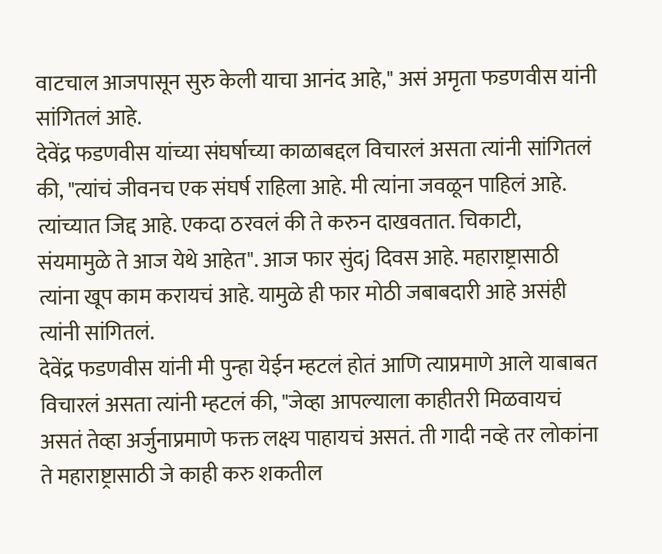वाटचाल आजपासून सुरु केली याचा आनंद आहे," असं अमृता फडणवीस यांनी सांगितलं आहे.
देवेंद्र फडणवीस यांच्या संघर्षाच्या काळाबद्दल विचारलं असता त्यांनी सांगितलं की, "त्यांचं जीवनच एक संघर्ष राहिला आहे. मी त्यांना जवळून पाहिलं आहे. त्यांच्यात जिद्द आहे. एकदा ठरवलं की ते करुन दाखवतात. चिकाटी, संयमामुळे ते आज येथे आहेत". आज फार सुंदj दिवस आहे. महाराष्ट्रासाठी त्यांना खूप काम करायचं आहे. यामुळे ही फार मोठी जबाबदारी आहे असंही त्यांनी सांगितलं.
देवेंद्र फडणवीस यांनी मी पुन्हा येईन म्हटलं होतं आणि त्याप्रमाणे आले याबाबत विचारलं असता त्यांनी म्हटलं की, "जेव्हा आपल्याला काहीतरी मिळवायचं असतं तेव्हा अर्जुनाप्रमाणे फक्त लक्ष्य पाहायचं असतं. ती गादी नव्हे तर लोकांना ते महाराष्ट्रासाठी जे काही करु शकतील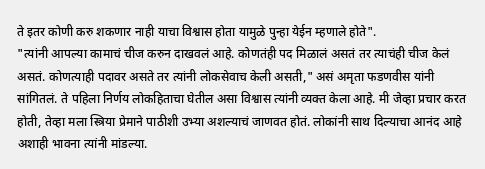ते इतर कोणी करु शकणार नाही याचा विश्वास होता यामुळे पुन्हा येईन म्हणाले होते".
"त्यांनी आपल्या कामाचं चीज करुन दाखवलं आहे. कोणतंही पद मिळालं असतं तर त्याचंही चीज केलं असतं. कोणत्याही पदावर असते तर त्यांनी लोकसेवाच केली असती," असं अमृता फडणवीस यांनी सांगितलं. ते पहिला निर्णय लोकहिताचा घेतील असा विश्वास त्यांनी व्यक्त केला आहे. मी जेव्हा प्रचार करत होती, तेव्हा मला स्त्रिया प्रेमाने पाठीशी उभ्या अशल्याचं जाणवत होतं. लोकांनी साथ दिल्याचा आनंद आहे अशाही भावना त्यांनी मांडल्या.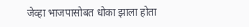जेव्हा भाजपासोबत धोका झाला होता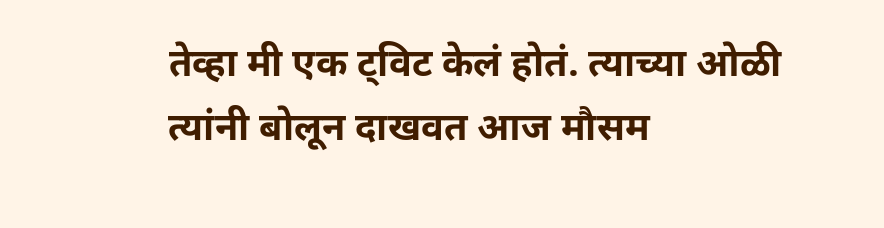तेव्हा मी एक ट्विट केलं होतं. त्याच्या ओळी त्यांनी बोलून दाखवत आज मौसम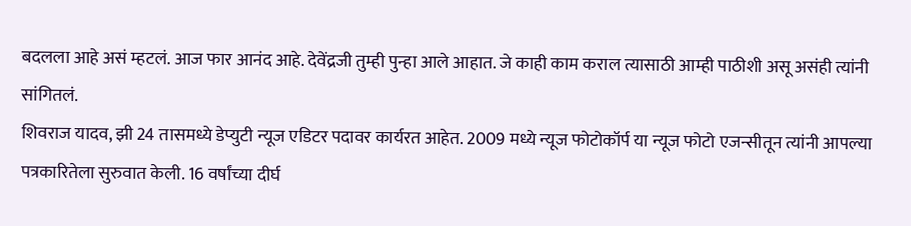बदलला आहे असं म्हटलं. आज फार आनंद आहे. देवेंद्रजी तुम्ही पुन्हा आले आहात. जे काही काम कराल त्यासाठी आम्ही पाठीशी असू असंही त्यांनी सांगितलं.
शिवराज यादव, झी 24 तासमध्ये डेप्युटी न्यूज एडिटर पदावर कार्यरत आहेत. 2009 मध्ये न्यूज फोटोकॉर्प या न्यूज फोटो एजन्सीतून त्यांनी आपल्या पत्रकारितेला सुरुवात केली. 16 वर्षांच्या दीर्घ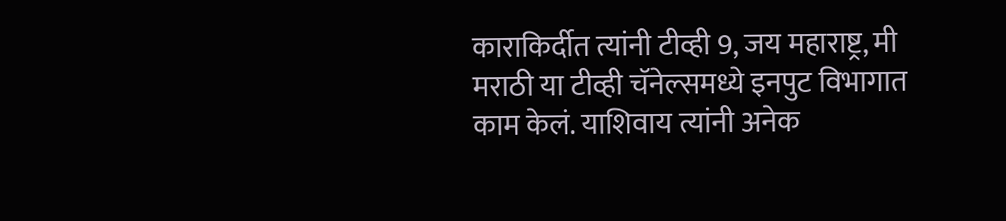काराकिर्दीत त्यांनी टीव्ही 9, जय महाराष्ट्र, मी मराठी या टीव्ही चॅनेल्समध्ये इनपुट विभागात काम केलं. याशिवाय त्यांनी अनेक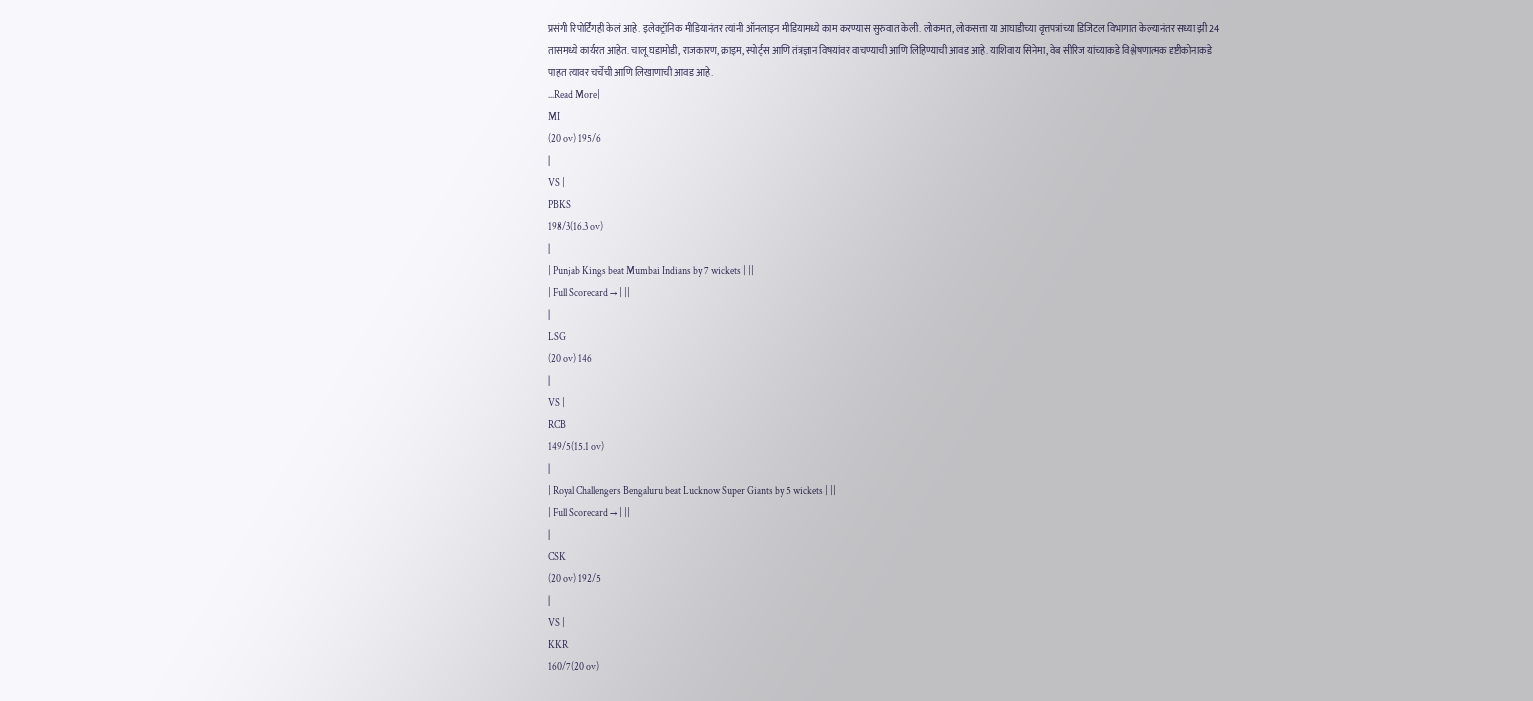प्रसंगी रिपोर्टिंगही केलं आहे. इलेक्ट्रॉनिक मीडियानंतर त्यांनी ऑनलाइन मीडियामध्ये काम करण्यास सुरुवात केली. लोकमत, लोकसत्ता या आघाडीच्या वृत्तपत्रांच्या डिजिटल विभागात केल्यानंतर सध्या झी 24 तासमध्ये कार्यरत आहेत. चालू घडामोडी, राजकारण, क्राइम, स्पोर्ट्स आणि तंत्रज्ञान विषयांवर वाचण्याची आणि लिहिण्याची आवड आहे. याशिवाय सिनेमा, वेब सीरिज यांच्याकडे विश्लेषणात्मक दृष्टीकोनाकडे पाहत त्यावर चर्चेची आणि लिखाणाची आवड आहे.
...Read More|
MI
(20 ov) 195/6
|
VS |
PBKS
198/3(16.3 ov)
|
| Punjab Kings beat Mumbai Indians by 7 wickets | ||
| Full Scorecard → | ||
|
LSG
(20 ov) 146
|
VS |
RCB
149/5(15.1 ov)
|
| Royal Challengers Bengaluru beat Lucknow Super Giants by 5 wickets | ||
| Full Scorecard → | ||
|
CSK
(20 ov) 192/5
|
VS |
KKR
160/7(20 ov)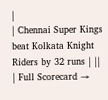|
| Chennai Super Kings beat Kolkata Knight Riders by 32 runs | ||
| Full Scorecard →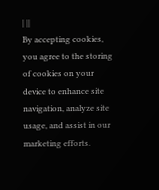| ||
By accepting cookies, you agree to the storing of cookies on your device to enhance site navigation, analyze site usage, and assist in our marketing efforts.